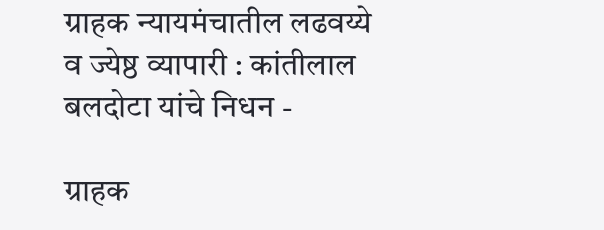ग्राहक न्यायमंचातील लढवय्ये व ज्येष्ठ व्यापारी : कांतीलाल  बलदोटा यांचे निधन -

ग्राहक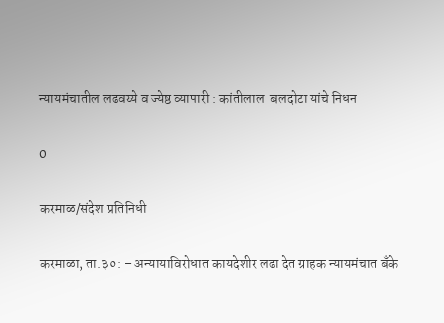न्यायमंचातील लढवय्ये व ज्येष्ठ व्यापारी : कांतीलाल  बलदोटा यांचे निधन

0

करमाळ/संदेश प्रतिनिधी

करमाळा, ता.३०: – अन्यायाविरोधात कायदेशीर लढा देत ग्राहक न्यायमंचात बँके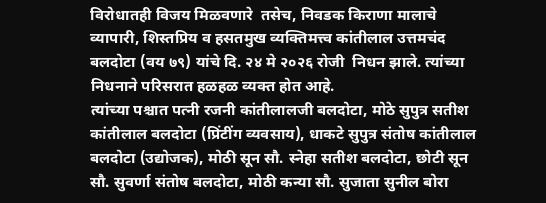विरोधातही विजय मिळवणारे  तसेच, निवडक किराणा मालाचे व्यापारी, शिस्तप्रिय व हसतमुख व्यक्तिमत्त्व कांतीलाल उत्तमचंद बलदोटा (वय ७९) यांचे दि. २४ मे २०२६ रोजी  निधन झाले. त्यांच्या निधनाने परिसरात हळहळ व्यक्त होत आहे.
त्यांच्या पश्चात पत्नी रजनी कांतीलालजी बलदोटा, मोठे सुपुत्र सतीश कांतीलाल बलदोटा (प्रिंटींग व्यवसाय), धाकटे सुपुत्र संतोष कांतीलाल बलदोटा (उद्योजक), मोठी सून सौ. स्नेहा सतीश बलदोटा, छोटी सून सौ. सुवर्णा संतोष बलदोटा, मोठी कन्या सौ. सुजाता सुनील बोरा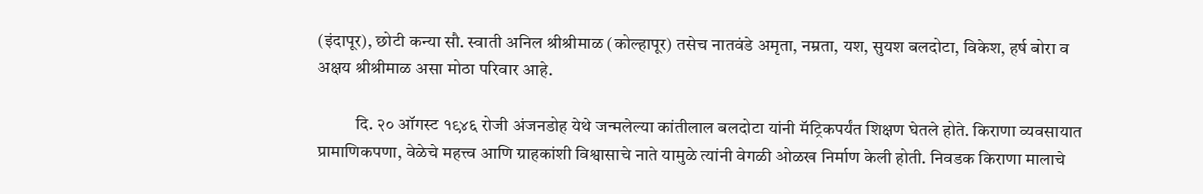(इंदापूर), छोटी कन्या सौ. स्वाती अनिल श्रीश्रीमाळ (कोल्हापूर) तसेच नातवंडे अमृता, नम्रता, यश, सुयश बलदोटा, विकेश, हर्ष बोरा व अक्षय श्रीश्रीमाळ असा मोठा परिवार आहे.

           दि. २० ऑगस्ट १९४६ रोजी अंजनडोह येथे जन्मलेल्या कांतीलाल बलदोटा यांनी मॅट्रिकपर्यंत शिक्षण घेतले होते. किराणा व्यवसायात प्रामाणिकपणा, वेळेचे महत्त्व आणि ग्राहकांशी विश्वासाचे नाते यामुळे त्यांनी वेगळी ओळख निर्माण केली होती. निवडक किराणा मालाचे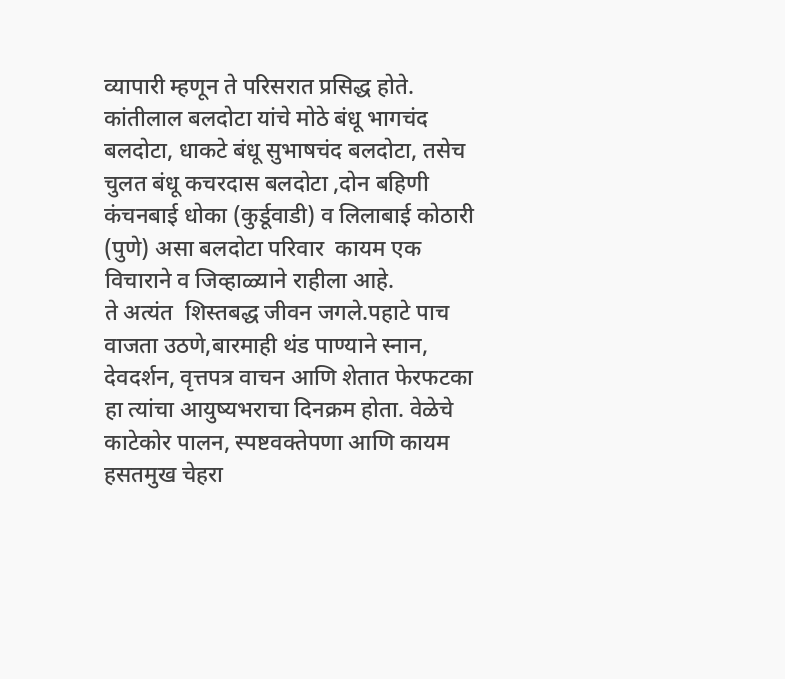व्यापारी म्हणून ते परिसरात प्रसिद्ध होते.
कांतीलाल बलदोटा यांचे मोठे बंधू भागचंद बलदोटा, धाकटे बंधू सुभाषचंद बलदोटा, तसेच चुलत बंधू कचरदास बलदोटा ,दोन बहिणी कंचनबाई धोका (कुर्डूवाडी) व लिलाबाई कोठारी (पुणे) असा बलदोटा परिवार  कायम एक विचाराने व जिव्हाळ्याने राहीला आहे.
ते अत्यंत  शिस्तबद्ध जीवन जगले.पहाटे पाच वाजता उठणे,बारमाही थंड पाण्याने स्नान, देवदर्शन, वृत्तपत्र वाचन आणि शेतात फेरफटका हा त्यांचा आयुष्यभराचा दिनक्रम होता. वेळेचे काटेकोर पालन, स्पष्टवक्तेपणा आणि कायम हसतमुख चेहरा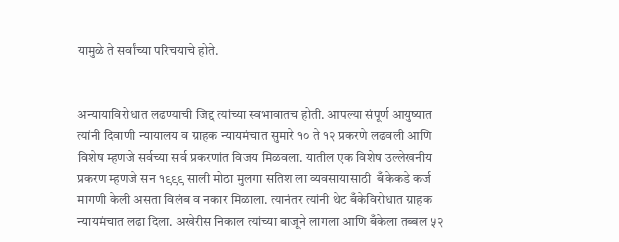यामुळे ते सर्वांच्या परिचयाचे होते.


अन्यायाविरोधात लढण्याची जिद्द त्यांच्या स्वभावातच होती. आपल्या संपूर्ण आयुष्यात त्यांनी दिवाणी न्यायालय व ग्राहक न्यायमंचात सुमारे १० ते १२ प्रकरणे लढवली आणि विशेष म्हणजे सर्वच्या सर्व प्रकरणांत विजय मिळवला. यातील एक विशेष उल्लेखनीय प्रकरण म्हणजे सन १९९९ साली मोठा मुलगा सतिश ला व्यवसायासाठी  बँकेकडे कर्ज मागणी केली असता विलंब व नकार मिळाला. त्यानंतर त्यांनी थेट बँकेविरोधात ग्राहक न्यायमंचात लढा दिला. अखेरीस निकाल त्यांच्या बाजूने लागला आणि बँकेला तब्बल ५२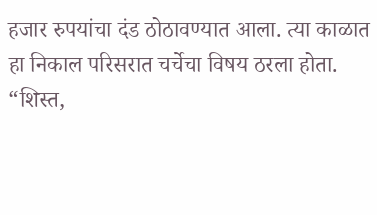हजार रुपयांचा दंड ठोठावण्यात आला. त्या काळात हा निकाल परिसरात चर्चेचा विषय ठरला होता.
“शिस्त,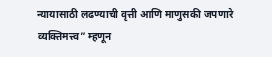न्यायासाठी लढण्याची वृत्ती आणि माणुसकी जपणारे व्यक्तिमत्त्व” म्हणून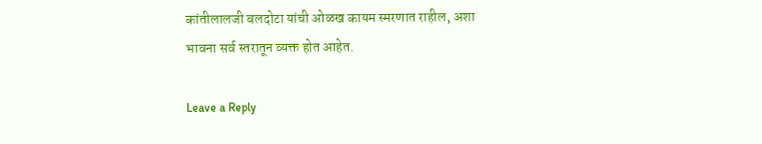कांतीलालजी बलदोटा यांची ओळख कायम स्मरणात राहील, अशा भावना सर्व स्तरातून व्यक्त होत आहेत.

Leave a Reply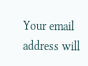Your email address will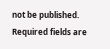not be published. Required fields are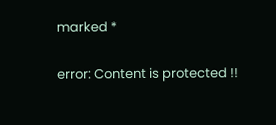marked *

error: Content is protected !!